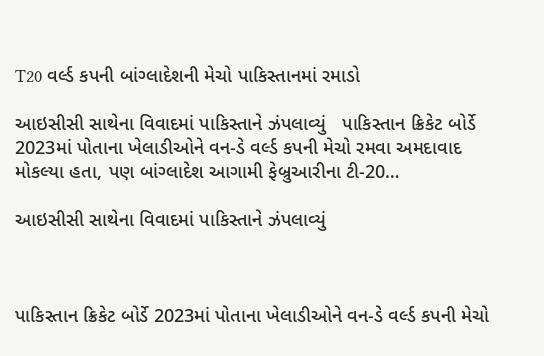T20 વર્લ્ડ કપની બાંગ્લાદેશની મેચો પાકિસ્તાનમાં રમાડો

આઇસીસી સાથેના વિવાદમાં પાકિસ્તાને ઝંપલાવ્યું   પાકિસ્તાન ક્રિકેટ બોર્ડે 2023માં પોતાના ખેલાડીઓને વન-ડે વર્લ્ડ કપની મેચો રમવા અમદાવાદ મોકલ્યા હતા, પણ બાંગ્લાદેશ આગામી ફેબ્રુઆરીના ટી-20…

આઇસીસી સાથેના વિવાદમાં પાકિસ્તાને ઝંપલાવ્યું



પાકિસ્તાન ક્રિકેટ બોર્ડે 2023માં પોતાના ખેલાડીઓને વન-ડે વર્લ્ડ કપની મેચો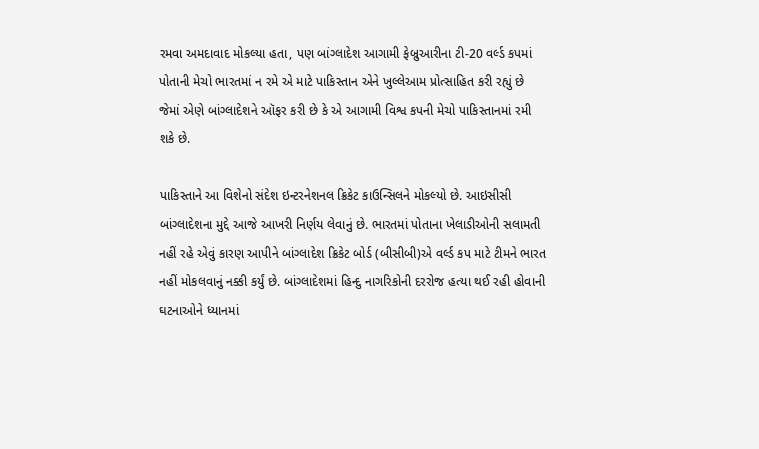રમવા અમદાવાદ મોકલ્યા હતા, પણ બાંગ્લાદેશ આગામી ફેબ્રુઆરીના ટી-20 વર્લ્ડ કપમાં પોતાની મેચો ભારતમાં ન રમે એ માટે પાકિસ્તાન એને ખુલ્લેઆમ પ્રોત્સાહિત કરી રહ્યું છે જેમાં એણે બાંગ્લાદેશને ઑફર કરી છે કે એ આગામી વિશ્વ કપની મેચો પાકિસ્તાનમાં રમી શકે છે.

પાકિસ્તાને આ વિશેનો સંદેશ ઇન્ટરનેશનલ ક્રિકેટ કાઉન્સિલને મોકલ્યો છે. આઇસીસી બાંગ્લાદેશના મુદ્દે આજે આખરી નિર્ણય લેવાનું છે. ભારતમાં પોતાના ખેલાડીઓની સલામતી નહીં રહે એવું કારણ આપીને બાંગ્લાદેશ ક્રિકેટ બોર્ડ (બીસીબી)એ વર્લ્ડ કપ માટે ટીમને ભારત નહીં મોકલવાનું નક્કી કર્યું છે. બાંગ્લાદેશમાં હિન્દુ નાગરિકોની દરરોજ હત્યા થઈ રહી હોવાની ઘટનાઓને ધ્યાનમાં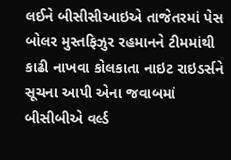લઈને બીસીસીઆઇએ તાજેતરમાં પેસ બોલર મુસ્તફિઝુર રહમાનને ટીમમાંથી કાઢી નાખવા કોલકાતા નાઇટ રાઇડર્સને સૂચના આપી એના જવાબમાં બીસીબીએ વર્લ્ડ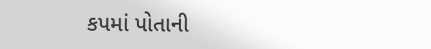કપમાં પોતાની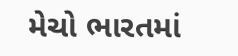મેચો ભારતમાં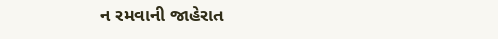ન રમવાની જાહેરાત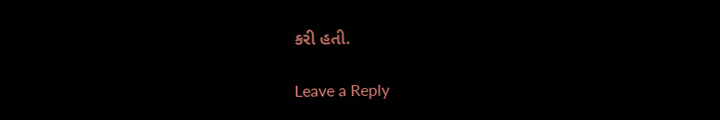કરી હતી.

Leave a Reply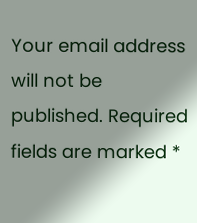Your email address will not be published. Required fields are marked *